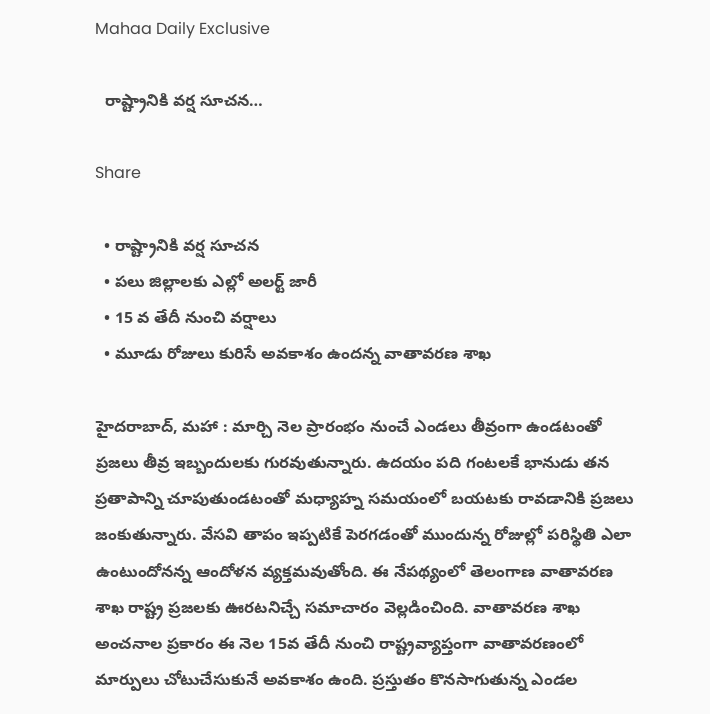Mahaa Daily Exclusive

  రాష్ట్రానికి వర్ష సూచన…

Share

  • రాష్ట్రానికి వర్ష సూచన
  • పలు జిల్లాలకు ఎల్లో అలర్ట్ జారీ
  • 15 వ తేదీ నుంచి వర్షాలు
  • మూడు రోజులు కురిసే అవకాశం ఉందన్న వాతావరణ శాఖ

హైదరాబాద్, మహా : మార్చి నెల ప్రారంభం నుంచే ఎండలు తీవ్రంగా ఉండటంతో ప్రజలు తీవ్ర ఇబ్బందులకు గురవుతున్నారు. ఉదయం పది గంటలకే భానుడు తన ప్రతాపాన్ని చూపుతుండటంతో మధ్యాహ్న సమయంలో బయటకు రావడానికి ప్రజలు జంకుతున్నారు. వేసవి తాపం ఇప్పటికే పెరగడంతో ముందున్న రోజుల్లో పరిస్థితి ఎలా ఉంటుందోనన్న ఆందోళన వ్యక్తమవుతోంది. ఈ నేపథ్యంలో తెలంగాణ వాతావరణ శాఖ రాష్ట్ర ప్రజలకు ఊరటనిచ్చే సమాచారం వెల్లడించింది. వాతావరణ శాఖ అంచనాల ప్రకారం ఈ నెల 15వ తేదీ నుంచి రాష్ట్రవ్యాప్తంగా వాతావరణంలో మార్పులు చోటుచేసుకునే అవకాశం ఉంది. ప్రస్తుతం కొనసాగుతున్న ఎండల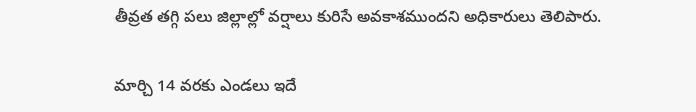తీవ్రత తగ్గి పలు జిల్లాల్లో వర్షాలు కురిసే అవకాశముందని అధికారులు తెలిపారు.

మార్చి 14 వరకు ఎండలు ఇదే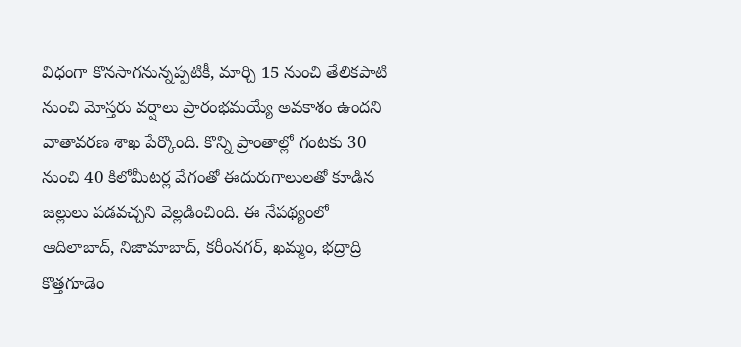విధంగా కొనసాగనున్నప్పటికీ, మార్చి 15 నుంచి తేలికపాటి నుంచి మోస్తరు వర్షాలు ప్రారంభమయ్యే అవకాశం ఉందని వాతావరణ శాఖ పేర్కొంది. కొన్ని ప్రాంతాల్లో గంటకు 30 నుంచి 40 కిలోమీటర్ల వేగంతో ఈదురుగాలులతో కూడిన జల్లులు పడవచ్చని వెల్లడించింది. ఈ నేపథ్యంలో ఆదిలాబాద్, నిజామాబాద్, కరీంనగర్, ఖమ్మం, భద్రాద్రి కొత్తగూడెం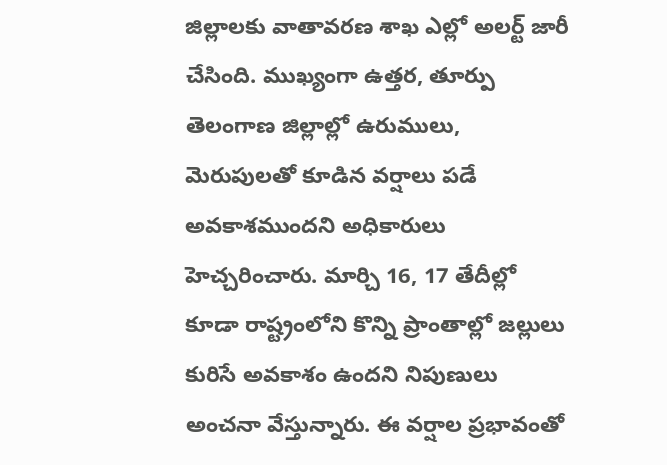జిల్లాలకు వాతావరణ శాఖ ఎల్లో అలర్ట్ జారీ చేసింది. ముఖ్యంగా ఉత్తర, తూర్పు తెలంగాణ జిల్లాల్లో ఉరుములు, మెరుపులతో కూడిన వర్షాలు పడే అవకాశముందని అధికారులు హెచ్చరించారు. మార్చి 16, 17 తేదీల్లో కూడా రాష్ట్రంలోని కొన్ని ప్రాంతాల్లో జల్లులు కురిసే అవకాశం ఉందని నిపుణులు అంచనా వేస్తున్నారు. ఈ వర్షాల ప్రభావంతో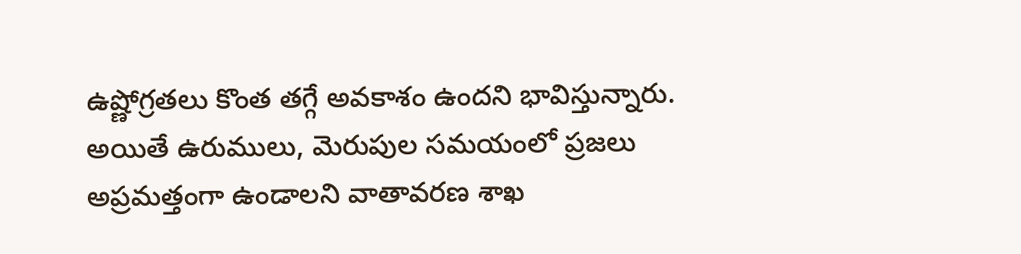ఉష్ణోగ్రతలు కొంత తగ్గే అవకాశం ఉందని భావిస్తున్నారు. అయితే ఉరుములు, మెరుపుల సమయంలో ప్రజలు అప్రమత్తంగా ఉండాలని వాతావరణ శాఖ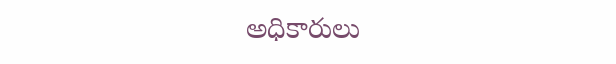అధికారులు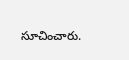సూచించారు.